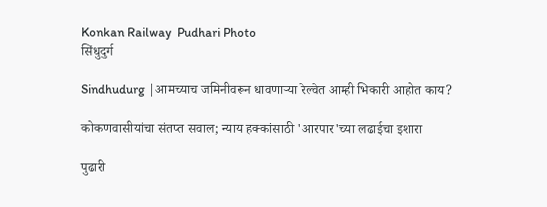Konkan Railway  Pudhari Photo
सिंधुदुर्ग

Sindhudurg |आमच्याच जमिनीवरून धावणाऱ्या रेल्वेत आम्ही भिकारी आहोत काय?

कोकणवासीयांचा संतप्त सवाल; न्याय हक्कांसाठी 'आरपार'च्या लढाईचा इशारा

पुढारी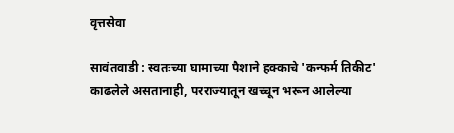वृत्तसेवा

सावंतवाडी : स्वतःच्या घामाच्या पैशाने हक्काचे 'कन्फर्म तिकीट' काढलेले असतानाही, परराज्यातून खच्चून भरून आलेल्या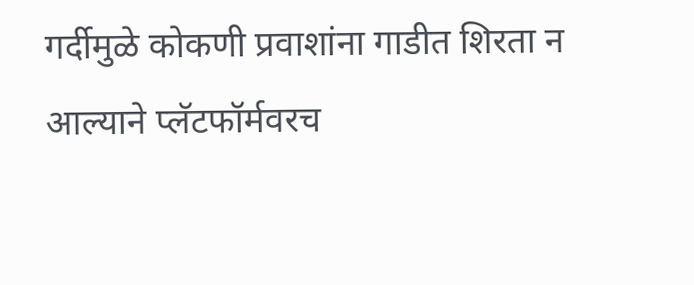गर्दीमुळे कोकणी प्रवाशांना गाडीत शिरता न आल्याने प्लॅटफॉर्मवरच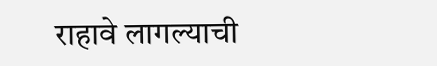राहावे लागल्याची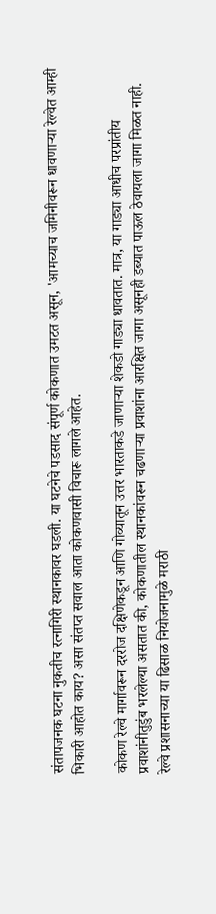संतापजनक घटना नुकतीच रत्नागिरी स्थानकावर घडली. या घटनेचे पडसाद संपूर्ण कोकणात उमटत असून, 'आमच्याच जमिनीवरून धावणाऱ्या रेल्वेत आम्ही भिकारी आहोत काय? असा संतप्त सवाल आता कोकणवासी विचारू लागले आहेत.

कोकण रेल्वे मार्गावरून दररोज दक्षिणेकडून आणि गोव्यातून उत्तर भारताकडे जाणाऱ्या शेकडो गाड्या धावतात. मात्र, या गाड्या आधीच परप्रांतीय प्रवाशांनीतुडुंब भरलेल्या असतात की, कोकणातील स्थानकांवरून चढणाऱ्या प्रवाशांना आरक्षित जागा असूनही डब्यात पाऊल ठेवायला जागा मिळत नाही. रेल्वे प्रशासनाच्या या ढिसाळ नियोजनामुळे मराठी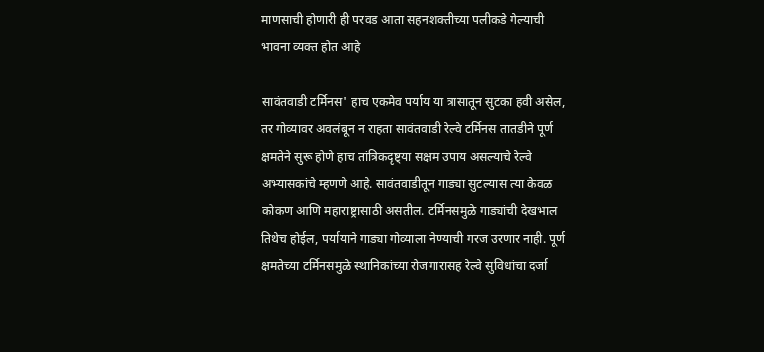माणसाची होणारी ही परवड आता सहनशक्तीच्या पलीकडे गेल्याची भावना व्यक्त होत आहे

सावंतवाडी टर्मिनस' हाच एकमेव पर्याय या त्रासातून सुटका हवी असेल, तर गोव्यावर अवलंबून न राहता सावंतवाडी रेल्वे टर्मिनस तातडीने पूर्ण क्षमतेने सुरू होणे हाच तांत्रिकदृष्ट्या सक्षम उपाय असल्याचे रेल्वे अभ्यासकांचे म्हणणे आहे. सावंतवाडीतून गाड्या सुटल्यास त्या केवळ कोकण आणि महाराष्ट्रासाठी असतील. टर्मिनसमुळे गाड्यांची देखभाल तिथेच होईल, पर्यायाने गाड्या गोव्याला नेण्याची गरज उरणार नाही. पूर्ण क्षमतेच्या टर्मिनसमुळे स्थानिकांच्या रोजगारासह रेल्वे सुविधांचा दर्जा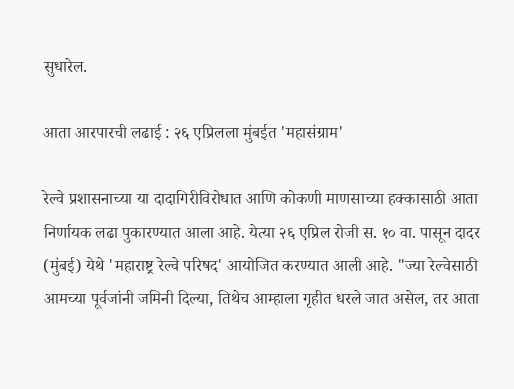सुधारेल.

आता आरपारची लढाई : २६ एप्रिलला मुंबईत 'महासंग्राम'

रेल्वे प्रशासनाच्या या दादागिरीविरोधात आणि कोकणी माणसाच्या हक्कासाठी आता निर्णायक लढा पुकारण्यात आला आहे. येत्या २६ एप्रिल रोजी स. १० वा. पासून दादर (मुंबई) येथे 'महाराष्ट्र रेल्वे परिषद' आयोजित करण्यात आली आहे. "ज्या रेल्वेसाठी आमच्या पूर्वजांनी जमिनी दिल्या, तिथेच आम्हाला गृहीत धरले जात असेल, तर आता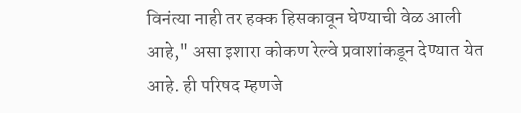विनंत्या नाही तर हक्क हिसकावून घेण्याची वेळ आली आहे," असा इशारा कोकण रेल्वे प्रवाशांकडून देण्यात येत आहे. ही परिषद म्हणजे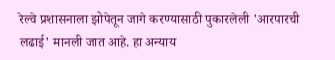रेल्वे प्रशासनाला झोपेतून जागे करण्यासाठी पुकारलेली 'आरपारची लढाई' मानली जात आहे. हा अन्याय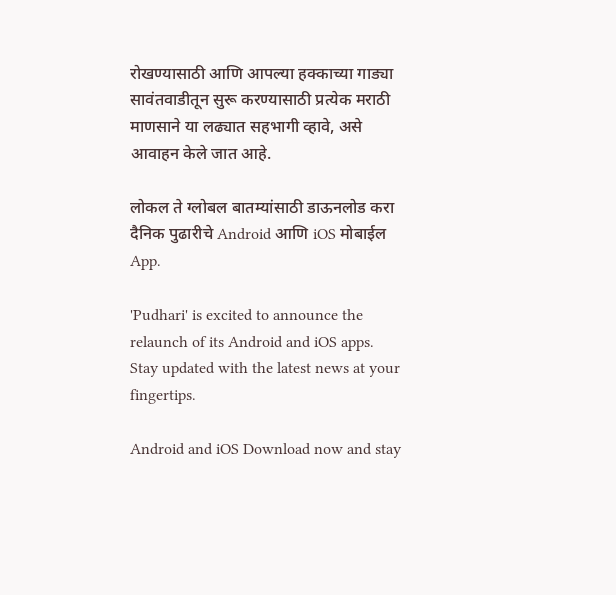रोखण्यासाठी आणि आपल्या हक्काच्या गाड्या सावंतवाडीतून सुरू करण्यासाठी प्रत्येक मराठी माणसाने या लढ्यात सहभागी व्हावे, असे आवाहन केले जात आहे.

लोकल ते ग्लोबल बातम्यांसाठी डाऊनलोड करा दैनिक पुढारीचे Android आणि iOS मोबाईल App.

'Pudhari' is excited to announce the relaunch of its Android and iOS apps. Stay updated with the latest news at your fingertips.

Android and iOS Download now and stay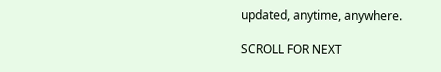updated, anytime, anywhere.

SCROLL FOR NEXT